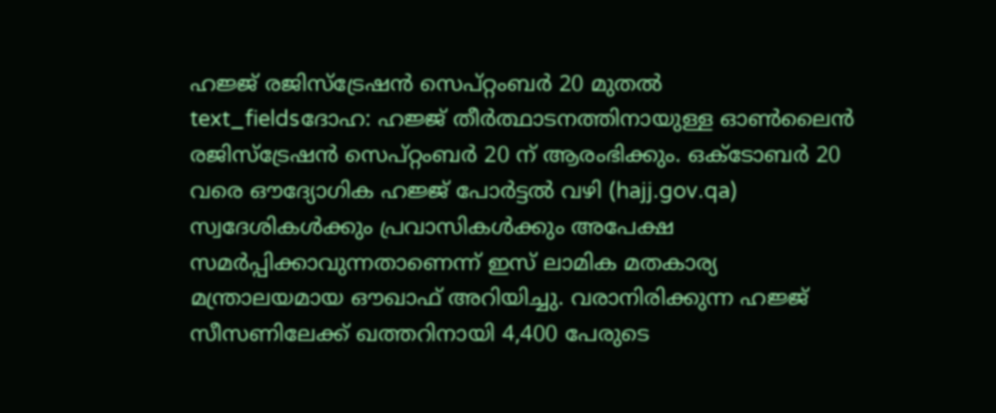ഹജ്ജ് രജിസ്ട്രേഷൻ സെപ്റ്റംബർ 20 മുതൽ
text_fieldsദോഹ: ഹജ്ജ് തീർത്ഥാടനത്തിനായുള്ള ഓൺലൈൻ രജിസ്ട്രേഷൻ സെപ്റ്റംബർ 20 ന് ആരംഭിക്കും. ഒക്ടോബർ 20 വരെ ഔദ്യോഗിക ഹജ്ജ് പോർട്ടൽ വഴി (hajj.gov.qa) സ്വദേശികൾക്കും പ്രവാസികൾക്കും അപേക്ഷ സമർപ്പിക്കാവുന്നതാണെന്ന് ഇസ് ലാമിക മതകാര്യ മന്ത്രാലയമായ ഔഖാഫ് അറിയിച്ചു. വരാനിരിക്കുന്ന ഹജ്ജ് സീസണിലേക്ക് ഖത്തറിനായി 4,400 പേരുടെ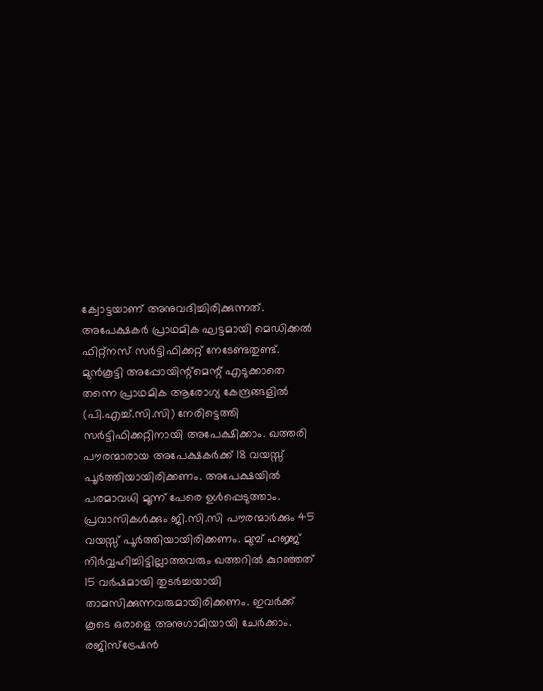ക്വോട്ടയാണ് അനുവദിച്ചിരിക്കുന്നത്.
അപേക്ഷകർ പ്രാഥമിക ഘട്ടമായി മെഡിക്കൽ ഫിറ്റ്നസ് സർട്ടിഫിക്കറ്റ് നേടേണ്ടതുണ്ട്. മുൻകൂട്ടി അപ്പോയിന്റ്മെന്റ് എടുക്കാതെ തന്നെ പ്രാഥമിക ആരോഗ്യ കേന്ദ്രങ്ങളിൽ (പി.എച്ച്.സി.സി) നേരിട്ടെത്തി സർട്ടിഫിക്കറ്റിനായി അപേക്ഷിക്കാം. ഖത്തരി പൗരന്മാരായ അപേക്ഷകർക്ക് 18 വയസ്സ് പൂർത്തിയായിരിക്കണം. അപേക്ഷയിൽ പരമാവധി മൂന്ന് പേരെ ഉൾപ്പെടുത്താം.
പ്രവാസികൾക്കും ജി.സി.സി പൗരന്മാർക്കും 45 വയസ്സ് പൂർത്തിയായിരിക്കണം. മുമ്പ് ഹജ്ജ് നിർവ്വഹിച്ചിട്ടില്ലാത്തവരും ഖത്തറിൽ കുറഞ്ഞത് 15 വർഷമായി തുടർച്ചയായി താമസിക്കുന്നവരുമായിരിക്കണം. ഇവർക്ക് കൂടെ ഒരാളെ അനുഗാമിയായി ചേർക്കാം. രജിസ്ട്രേഷൻ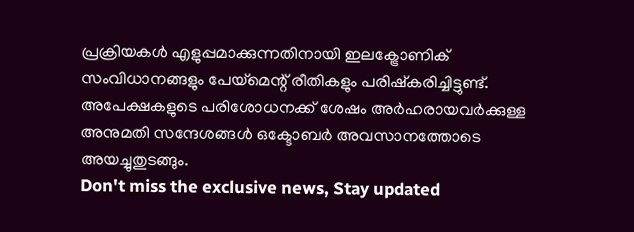പ്രക്രിയകൾ എളുപ്പമാക്കുന്നതിനായി ഇലക്ട്രോണിക് സംവിധാനങ്ങളും പേയ്മെന്റ് രീതികളും പരിഷ്കരിച്ചിട്ടുണ്ട്. അപേക്ഷകളുടെ പരിശോധനക്ക് ശേഷം അർഹരായവർക്കുള്ള അനുമതി സന്ദേശങ്ങൾ ഒക്ടോബർ അവസാനത്തോടെ അയച്ചുതുടങ്ങും.
Don't miss the exclusive news, Stay updated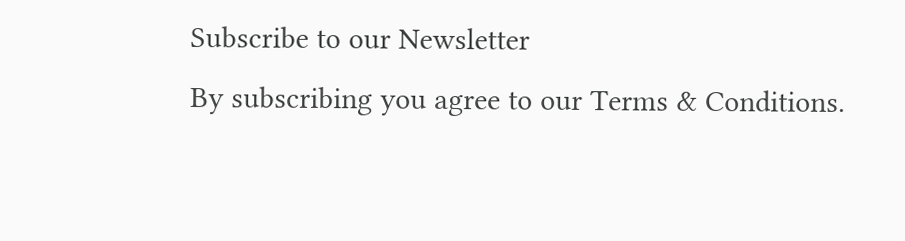Subscribe to our Newsletter
By subscribing you agree to our Terms & Conditions.